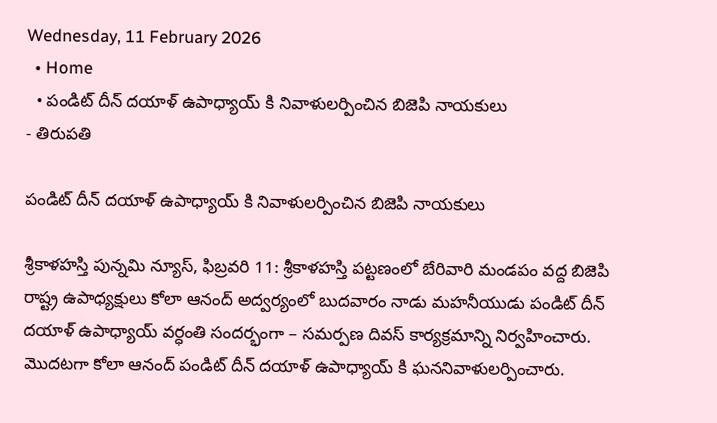Wednesday, 11 February 2026
  • Home
  • పండిట్ దీన్ దయాళ్ ఉపాధ్యాయ్ కి నివాళులర్పించిన బిజెపి నాయకులు
- తిరుపతి

పండిట్ దీన్ దయాళ్ ఉపాధ్యాయ్ కి నివాళులర్పించిన బిజెపి నాయకులు

శ్రీకాళహస్తి పున్నమి న్యూస్, ఫిబ్రవరి 11: శ్రీకాళహస్తి పట్టణంలో బేరివారి మండపం వద్ద బిజెపి రాష్ట్ర ఉపాధ్యక్షులు కోలా ఆనంద్ అద్వర్యంలో బుదవారం నాడు మహనీయుడు పండిట్ దీన్ దయాళ్ ఉపాధ్యాయ్ వర్ధంతి సందర్భంగా – సమర్పణ దివస్ కార్యక్రమాన్ని నిర్వహించారు. మొదటగా కోలా ఆనంద్ పండిట్ దీన్ దయాళ్ ఉపాధ్యాయ్ కి ఘననివాళులర్పించారు.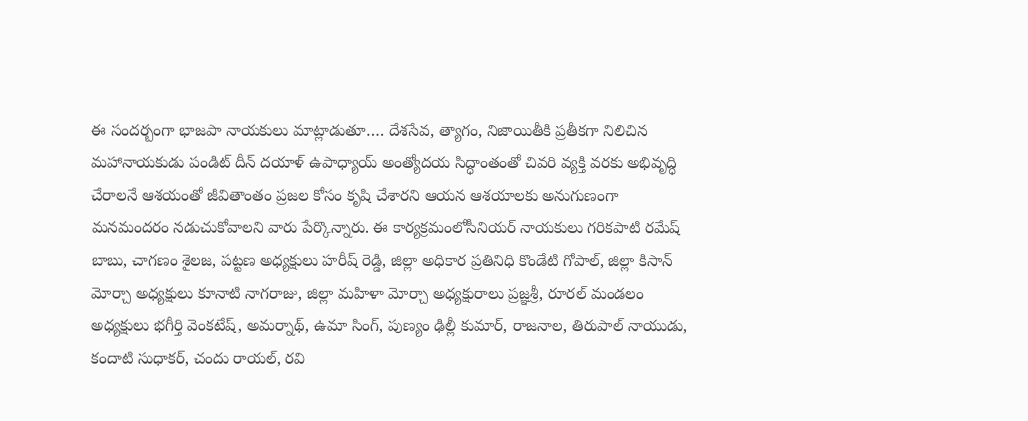ఈ సందర్బంగా భాజపా నాయకులు మాట్లాడుతూ…. దేశసేవ, త్యాగం, నిజాయితీకి ప్రతీకగా నిలిచిన మహానాయకుడు పండిట్ దీన్ దయాళ్ ఉపాధ్యాయ్ అంత్యోదయ సిద్ధాంతంతో చివరి వ్యక్తి వరకు అభివృద్ధి చేరాలనే ఆశయంతో జీవితాంతం ప్రజల కోసం కృషి చేశారని ఆయన ఆశయాలకు అనుగుణంగా మనమందరం నడుచుకోవాలని వారు పేర్కొన్నారు. ఈ కార్యక్రమంలోసీనియర్ నాయకులు గరికపాటి రమేష్ బాబు, చాగణం శైలజ, పట్టణ అధ్యక్షులు హరీష్ రెడ్డి, జిల్లా అధికార ప్రతినిధి కొండేటి గోపాల్, జిల్లా కిసాన్ మోర్చా అధ్యక్షులు కూనాటి నాగరాజు, జిల్లా మహిళా మోర్చా అధ్యక్షురాలు ప్రజ్ఞశ్రీ, రూరల్ మండలం అధ్యక్షులు భగీర్తి వెంకటేష్, అమర్నాథ్, ఉమా సింగ్, పుణ్యం ఢిల్లీ కుమార్, రాజనాల, తిరుపాల్ నాయుడు, కందాటి సుధాకర్, చందు రాయల్, రవి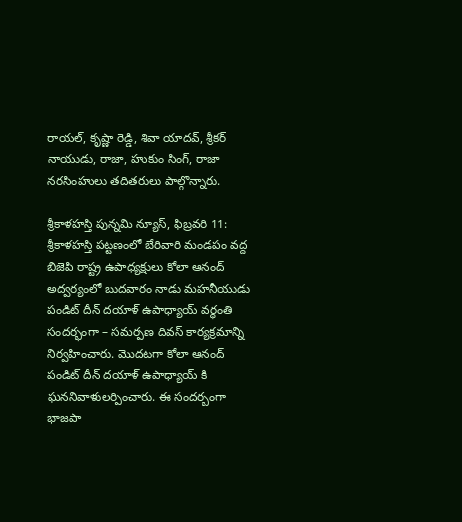రాయల్, కృష్ణా రెడ్డి, శివా యాదవ్, శ్రీకర్ నాయుడు, రాజా, హుకుం సింగ్, రాజా నరసింహులు తదితరులు పాల్గొన్నారు.

శ్రీకాళహస్తి పున్నమి న్యూస్, ఫిబ్రవరి 11: శ్రీకాళహస్తి పట్టణంలో బేరివారి మండపం వద్ద బిజెపి రాష్ట్ర ఉపాధ్యక్షులు కోలా ఆనంద్ అద్వర్యంలో బుదవారం నాడు మహనీయుడు పండిట్ దీన్ దయాళ్ ఉపాధ్యాయ్ వర్ధంతి సందర్భంగా – సమర్పణ దివస్ కార్యక్రమాన్ని నిర్వహించారు. మొదటగా కోలా ఆనంద్ పండిట్ దీన్ దయాళ్ ఉపాధ్యాయ్ కి ఘననివాళులర్పించారు. ఈ సందర్బంగా భాజపా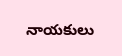నాయకులు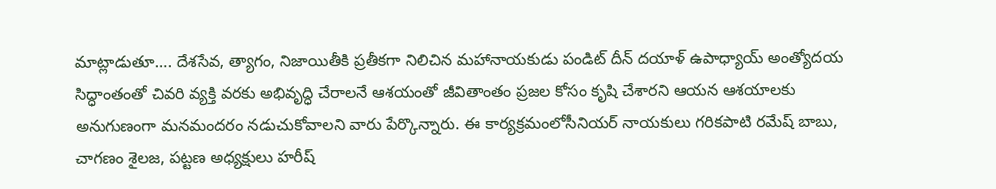మాట్లాడుతూ…. దేశసేవ, త్యాగం, నిజాయితీకి ప్రతీకగా నిలిచిన మహానాయకుడు పండిట్ దీన్ దయాళ్ ఉపాధ్యాయ్ అంత్యోదయ సిద్ధాంతంతో చివరి వ్యక్తి వరకు అభివృద్ధి చేరాలనే ఆశయంతో జీవితాంతం ప్రజల కోసం కృషి చేశారని ఆయన ఆశయాలకు అనుగుణంగా మనమందరం నడుచుకోవాలని వారు పేర్కొన్నారు. ఈ కార్యక్రమంలోసీనియర్ నాయకులు గరికపాటి రమేష్ బాబు, చాగణం శైలజ, పట్టణ అధ్యక్షులు హరీష్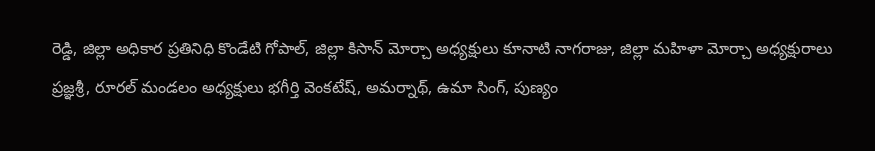రెడ్డి, జిల్లా అధికార ప్రతినిధి కొండేటి గోపాల్, జిల్లా కిసాన్ మోర్చా అధ్యక్షులు కూనాటి నాగరాజు, జిల్లా మహిళా మోర్చా అధ్యక్షురాలు ప్రజ్ఞశ్రీ, రూరల్ మండలం అధ్యక్షులు భగీర్తి వెంకటేష్, అమర్నాథ్, ఉమా సింగ్, పుణ్యం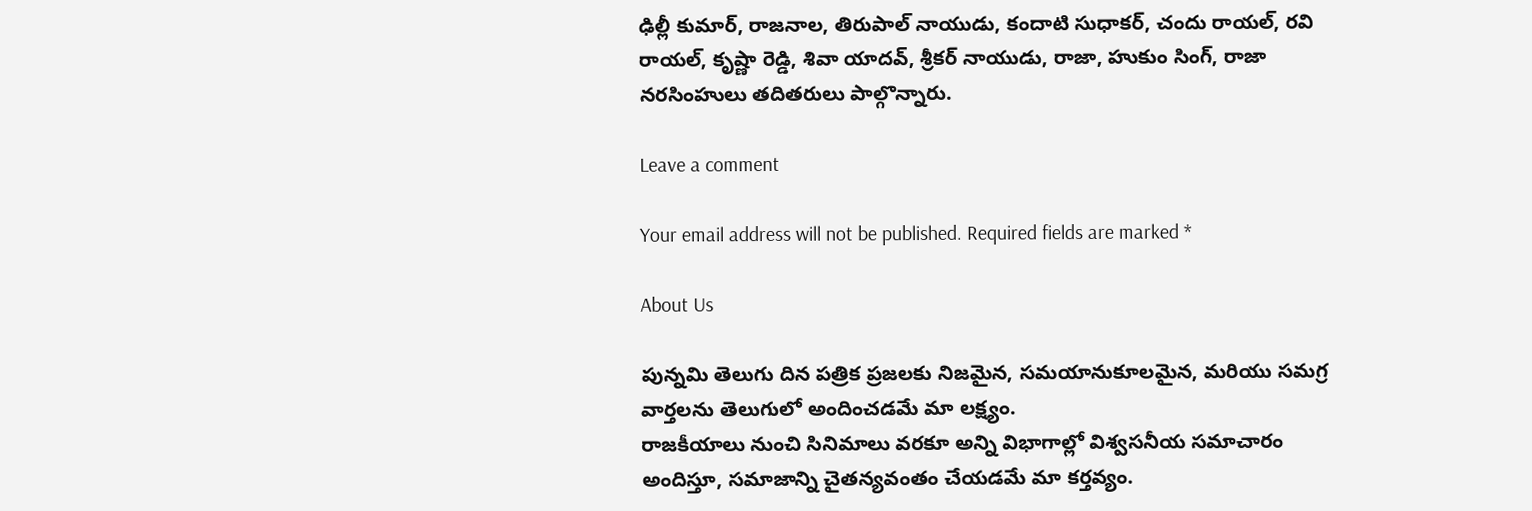ఢిల్లీ కుమార్, రాజనాల, తిరుపాల్ నాయుడు, కందాటి సుధాకర్, చందు రాయల్, రవి రాయల్, కృష్ణా రెడ్డి, శివా యాదవ్, శ్రీకర్ నాయుడు, రాజా, హుకుం సింగ్, రాజా నరసింహులు తదితరులు పాల్గొన్నారు.

Leave a comment

Your email address will not be published. Required fields are marked *

About Us

పున్నమి తెలుగు దిన పత్రిక ప్రజలకు నిజమైన, సమయానుకూలమైన, మరియు సమగ్ర వార్తలను తెలుగులో అందించడమే మా లక్ష్యం.
రాజకీయాలు నుంచి సినిమాలు వరకూ అన్ని విభాగాల్లో విశ్వసనీయ సమాచారం అందిస్తూ, సమాజాన్ని చైతన్యవంతం చేయడమే మా కర్తవ్యం.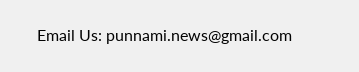Email Us: punnami.news@gmail.com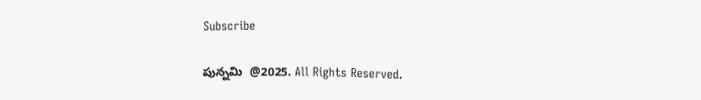Subscribe

పున్నమి  @2025. All Rights Reserved.